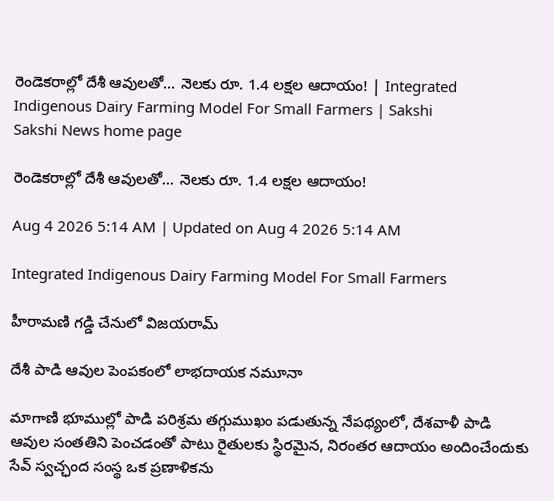రెండెకరాల్లో దేశీ ఆవులతో... నెలకు రూ. 1.4 లక్షల ఆదాయం! | Integrated Indigenous Dairy Farming Model For Small Farmers | Sakshi
Sakshi News home page

రెండెకరాల్లో దేశీ ఆవులతో... నెలకు రూ. 1.4 లక్షల ఆదాయం!

Aug 4 2026 5:14 AM | Updated on Aug 4 2026 5:14 AM

Integrated Indigenous Dairy Farming Model For Small Farmers

హీరామణి గడ్డి చేనులో విజయరామ్‌

దేశీ పాడి ఆవుల పెంపకంలో లాభదాయక నమూనా

మాగాణి భూముల్లో పాడి పరిశ్రమ తగ్గుముఖం పడుతున్న నేపథ్యంలో, దేశవాళీ పాడి ఆవుల సంతతిని పెంచడంతో పాటు రైతులకు స్థిరమైన, నిరంతర ఆదాయం అందించేందుకు సేవ్‌ స్వచ్ఛంద సంస్థ ఒక ప్రణాళికను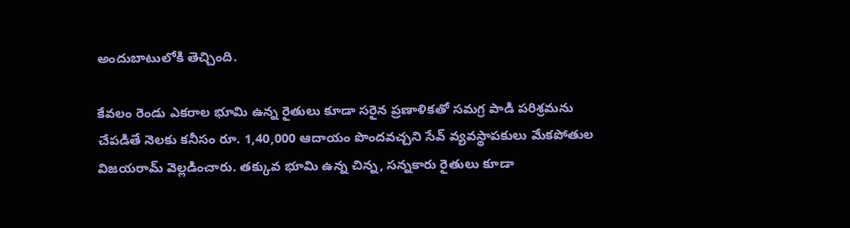అందుబాటులోకి తెచ్చింది.

కేవలం రెండు ఎకరాల భూమి ఉన్న రైతులు కూడా సరైన ప్రణాళికతో సమగ్ర పాడి పరిశ్రమను చేపడితే నెలకు కనీసం రూ. 1,40,000 ఆదాయం పొందవచ్చని సేవ్‌ వ్యవస్థాపకులు మేకపోతుల విజయరామ్‌ వెల్లడించారు. తక్కువ భూమి ఉన్న చిన్న, సన్నకారు రైతులు కూడా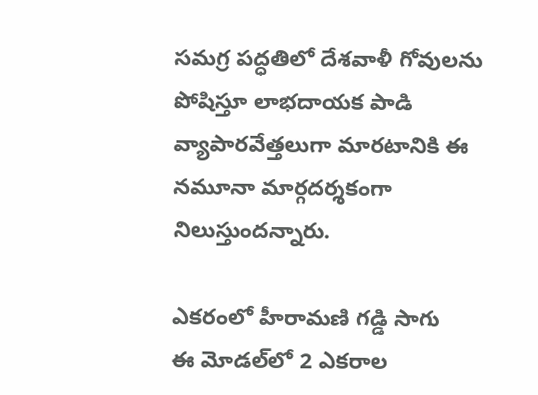సమగ్ర పద్ధతిలో దేశవాళీ గోవులను పోషిస్తూ లాభదాయక పాడి వ్యాపారవేత్తలుగా మారటానికి ఈ నమూనా మార్గదర్శకంగా నిలుస్తుందన్నారు.

ఎకరంలో హీరామణి గడ్డి సాగు
ఈ మోడల్‌లో 2 ఎకరాల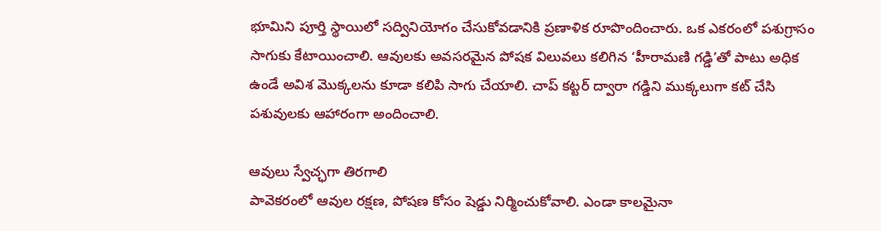భూమిని పూర్తి స్థాయిలో సద్వినియోగం చేసుకోవడానికి ప్రణాళిక రూపొందించారు. ఒక ఎకరంలో పశుగ్రాసం సాగుకు కేటాయించాలి. ఆవులకు అవసరమైన పోషక విలువలు కలిగిన ‘హీరామణి గడ్డి’తో పాటు అధిక ఉండే అవిశ మొక్కలను కూడా కలిపి సాగు చేయాలి. చాప్‌ కట్టర్‌ ద్వారా గడ్డిని ముక్కలుగా కట్‌ చేసి పశువులకు ఆహారంగా అందించాలి.

ఆవులు స్వేచ్ఛగా తిరగాలి
పావెకరంలో ఆవుల రక్షణ, పోషణ కోసం షెడ్డు నిర్మించుకోవాలి. ఎండా కాలమైనా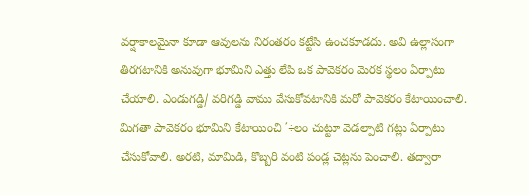వర్షాకాలమైనా కూడా ఆవులను నిరంతరం కట్టేసి ఉంచకూడదు. అవి ఉల్లాసంగా తిరగటానికి అనువుగా భూమిని ఎత్తు లేపి ఒక పావెకరం మెరక స్థలం ఏర్పాటు చేయాలి. ఎండుగడ్డి/ వరిగడ్డి వాము వేసుకోవటానికి మరో పావెకరం కేటాయించాలి. మిగతా పావెకరం భూమిని కేటాయించి ΄÷లం చుట్టూ వెడల్పాటి గట్లు ఏర్పాటు చేసుకోవాలి. అరటి, మామిడి, కొబ్బరి వంటి పండ్ల చెట్లను పెంచాలి. తద్వారా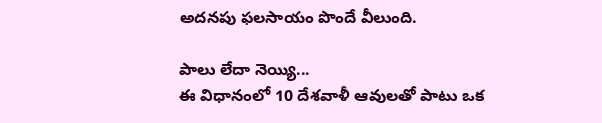అదనపు ఫలసాయం పొందే వీలుంది.

పాలు లేదా నెయ్యి...
ఈ విధానంలో 10 దేశవాళీ ఆవులతో పాటు ఒక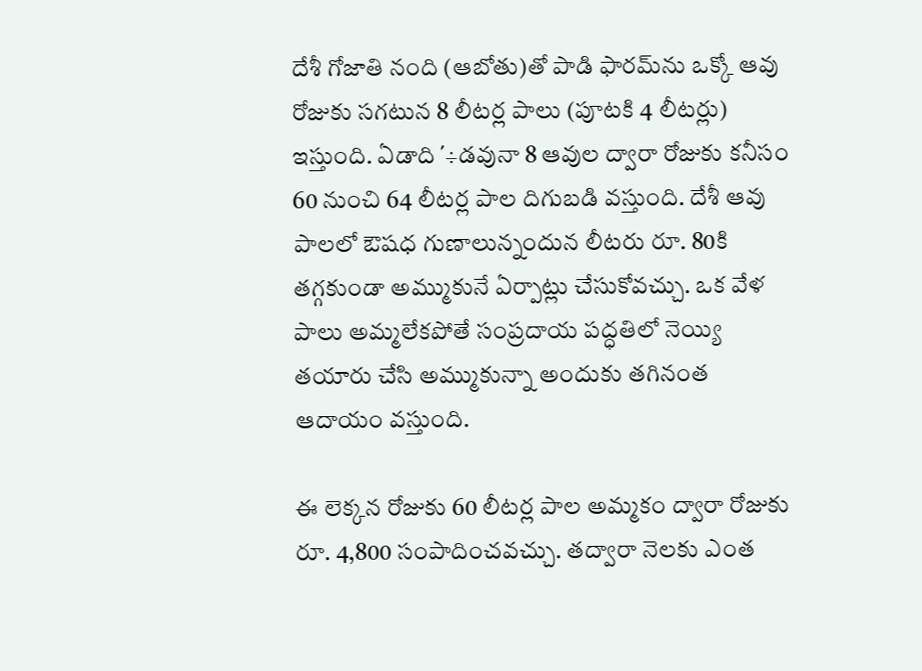దేశీ గోజాతి నంది (ఆబోతు)తో పాడి ఫారమ్‌ను ఒక్కో ఆవు రోజుకు సగటున 8 లీటర్ల పాలు (పూటకి 4 లీటర్లు) ఇస్తుంది. ఏడాది ΄÷డవునా 8 ఆవుల ద్వారా రోజుకు కనీసం 60 నుంచి 64 లీటర్ల పాల దిగుబడి వస్తుంది. దేశీ ఆవు పాలలో ఔషధ గుణాలున్నందున లీటరు రూ. 80కి తగ్గకుండా అమ్ముకునే ఏర్పాట్లు చేసుకోవచ్చు. ఒక వేళ పాలు అమ్మలేకపోతే సంప్రదాయ పద్ధతిలో నెయ్యి తయారు చేసి అమ్ముకున్నా అందుకు తగినంత ఆదాయం వస్తుంది.

ఈ లెక్కన రోజుకు 60 లీటర్ల పాల అమ్మకం ద్వారా రోజుకు రూ. 4,800 సంపాదించవచ్చు. తద్వారా నెలకు ఎంత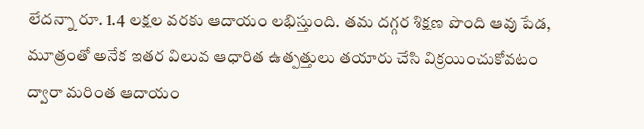లేదన్నా రూ. 1.4 లక్షల వరకు ఆదాయం లభిస్తుంది. తమ దగ్గర శిక్షణ పొంది ఆవు పేడ, మూత్రంతో అనేక ఇతర విలువ ఆధారిత ఉత్పత్తులు తయారు చేసి విక్రయించుకోవటం ద్వారా మరింత ఆదాయం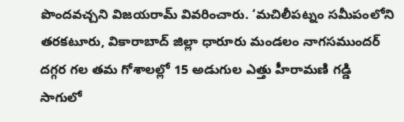పొందవచ్చని విజయరామ్‌ వివరించారు. ‘మచిలీపట్నం సమీపంలోని తరకటూరు, వికారాబాద్‌ జిల్లా ధారూరు మండలం నాగసముందర్‌ దగ్గర గల తమ గోశాలల్లో 15 అడుగుల ఎత్తు హీరామణి గడ్డి సాగులో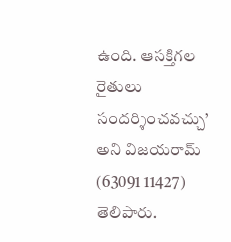ఉంది. ఆసక్తిగల రైతులు సందర్శించవచ్చు’ అని విజయరామ్‌ (63091 11427) తెలిపారు.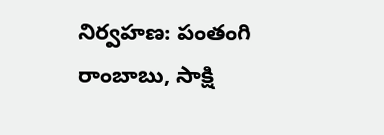నిర్వహణ: పంతంగి రాంబాబు, సాక్షి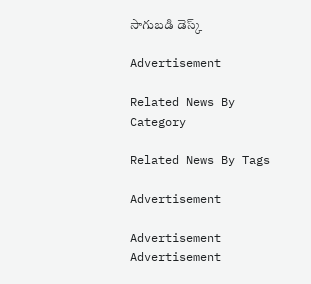సాగుబడి డెస్క్‌

Advertisement

Related News By Category

Related News By Tags

Advertisement

Advertisement
Advertisement